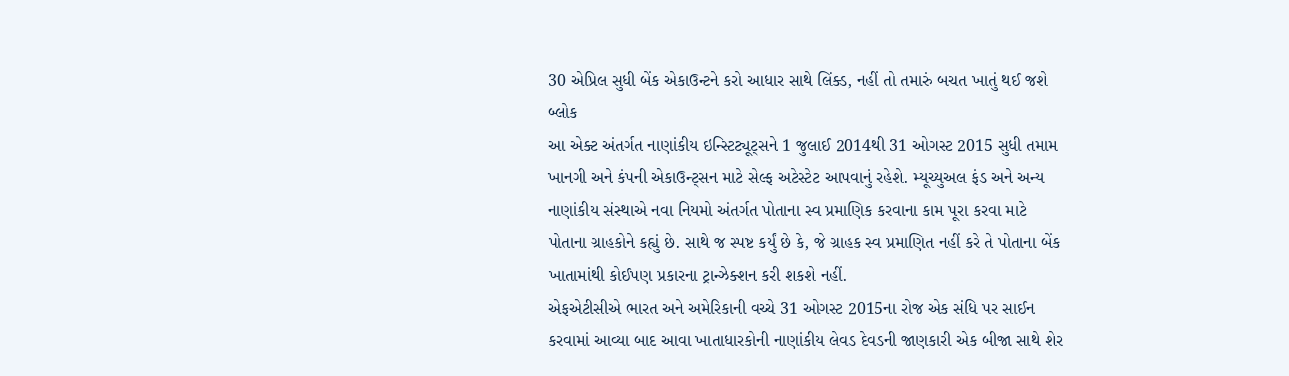30 એપ્રિલ સુધી બેંક એકાઉન્ટને કરો આધાર સાથે લિંક્ડ, નહીં તો તમારું બચત ખાતું થઈ જશે બ્લોક
આ એક્ટ અંતર્ગત નાણાંકીય ઇન્સ્ટિટ્યૂટ્સને 1 જુલાઈ 2014થી 31 ઓગસ્ટ 2015 સુધી તમામ ખાનગી અને કંપની એકાઉન્ટ્સન માટે સેલ્ફ અટેસ્ટેટ આપવાનું રહેશે. મ્યૂચ્યુઅલ ફંડ અને અન્ય નાણાંકીય સંસ્થાએ નવા નિયમો અંતર્ગત પોતાના સ્વ પ્રમાણિક કરવાના કામ પૂરા કરવા માટે પોતાના ગ્રાહકોને કહ્યું છે. સાથે જ સ્પષ્ટ કર્યું છે કે, જે ગ્રાહક સ્વ પ્રમાણિત નહીં કરે તે પોતાના બેંક ખાતામાંથી કોઈપણ પ્રકારના ટ્રાન્ઝેક્શન કરી શકશે નહીં.
એફએટીસીએ ભારત અને અમેરિકાની વચ્ચે 31 ઓગસ્ટ 2015ના રોજ એક સંધિ પર સાઈન કરવામાં આવ્યા બાદ આવા ખાતાધારકોની નાણાંકીય લેવડ દેવડની જાણકારી એક બીજા સાથે શેર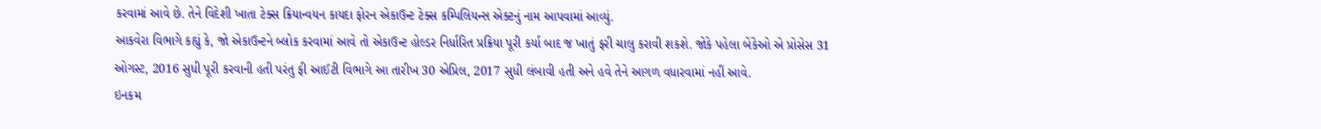કરવામાં આવે છે. તેને વિદેશી ખાતા ટેક્સ ક્રિયાન્વયન કાયદા ફોરન એકાઉન્ટ ટેક્સ કમ્પિલિયન્સ એક્ટનું નામ આપવામાં આવ્યું.
આકવેરા વિભાગે કહ્યું કે, જો એકાઉન્ટને બ્લોક કરવામાં આવે તો એકાઉન્ટ હોલ્ડર નિર્ધારિત પ્રક્રિયા પૂરી કર્યા બાદ જ ખાતું ફરી ચાલુ કરાવી શકશે. જોકે પહેલા બેંકેઓ એ પ્રોસેસ 31 ઓગસ્ટ, 2016 સુધી પૂરી કરવાની હતી પરંતુ ફી આઈટી વિભાગે આ તારીખ 30 એપ્રિલ, 2017 સુધી લંબાવી હતી અને હવે તેને આગળ વધારવામાં નહીં આવે.
ઇનકમ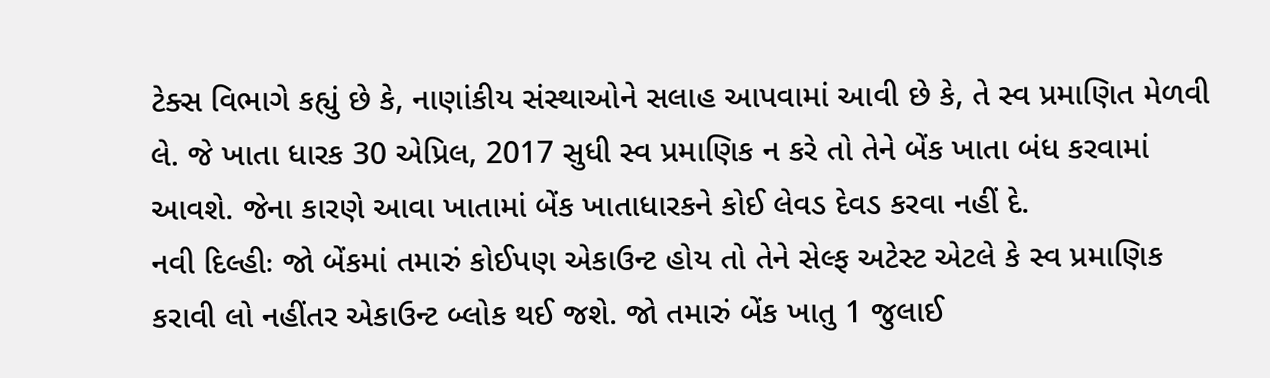ટેક્સ વિભાગે કહ્યું છે કે, નાણાંકીય સંસ્થાઓને સલાહ આપવામાં આવી છે કે, તે સ્વ પ્રમાણિત મેળવી લે. જે ખાતા ધારક 30 એપ્રિલ, 2017 સુધી સ્વ પ્રમાણિક ન કરે તો તેને બેંક ખાતા બંધ કરવામાં આવશે. જેના કારણે આવા ખાતામાં બેંક ખાતાધારકને કોઈ લેવડ દેવડ કરવા નહીં દે.
નવી દિલ્હીઃ જો બેંકમાં તમારું કોઈપણ એકાઉન્ટ હોય તો તેને સેલ્ફ અટેસ્ટ એટલે કે સ્વ પ્રમાણિક કરાવી લો નહીંતર એકાઉન્ટ બ્લોક થઈ જશે. જો તમારું બેંક ખાતુ 1 જુલાઈ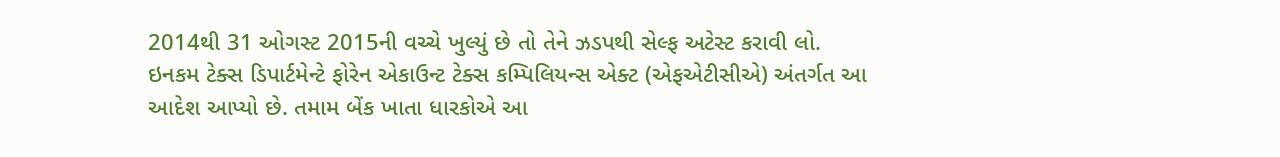2014થી 31 ઓગસ્ટ 2015ની વચ્ચે ખુલ્યું છે તો તેને ઝડપથી સેલ્ફ અટેસ્ટ કરાવી લો. ઇનકમ ટેક્સ ડિપાર્ટમેન્ટે ફોરેન એકાઉન્ટ ટેક્સ કમ્પિલિયન્સ એક્ટ (એફએટીસીએ) અંતર્ગત આ આદેશ આપ્યો છે. તમામ બેંક ખાતા ધારકોએ આ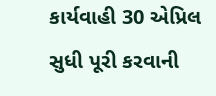કાર્યવાહી 30 એપ્રિલ સુધી પૂરી કરવાની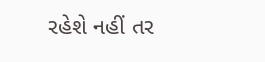રહેશે નહીં તર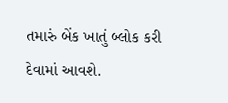તમારું બેંક ખાતું બ્લોક કરી દેવામાં આવશે.